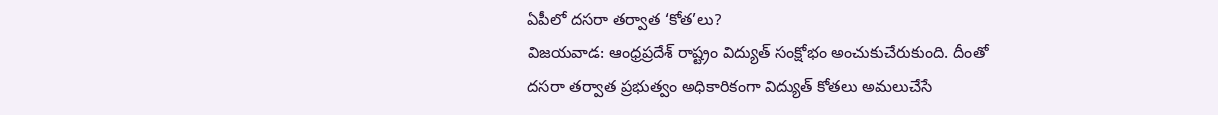ఏపీలో దసరా తర్వాత ‘కోత’లు?
విజయవాడ: ఆంధ్రప్రదేశ్ రాష్ట్రం విద్యుత్ సంక్షోభం అంచుకుచేరుకుంది. దీంతో దసరా తర్వాత ప్రభుత్వం అధికారికంగా విద్యుత్ కోతలు అమలుచేసే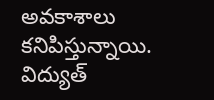అవకాశాలు కనిపిస్తున్నాయి. విద్యుత్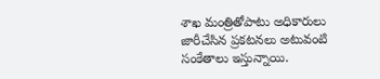శాఖ మంత్రితోపాటు అధికారులు జారీచేసిన ప్రకటనలు అటువంటి సంకేతాలు ఇస్తున్నాయి.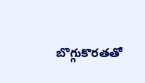బొగ్గుకొరతతో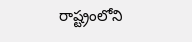రాష్ట్రంలోని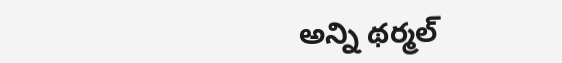అన్ని థర్మల్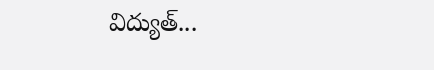విద్యుత్...